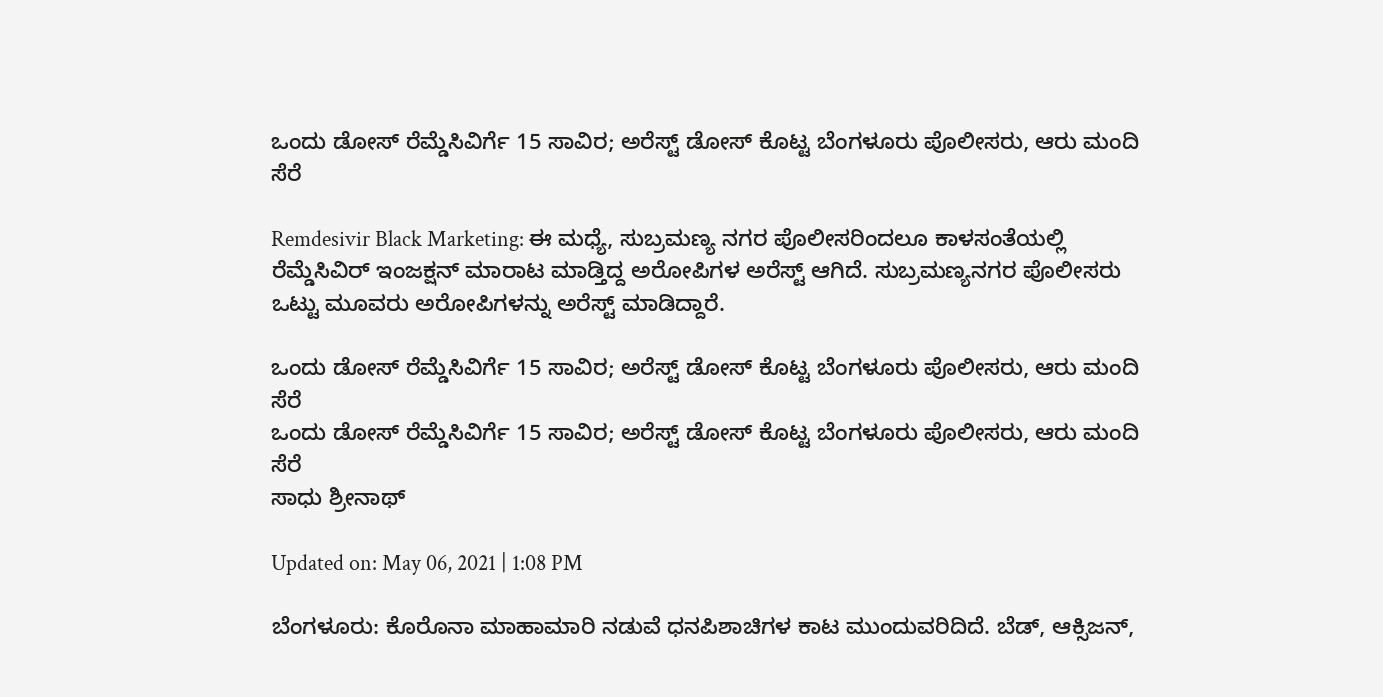ಒಂದು ಡೋಸ್ ರೆಮ್ಡೆಸಿವಿರ್ಗೆ 15 ಸಾವಿರ; ಅರೆಸ್ಟ್ ಡೋಸ್ ಕೊಟ್ಟ ಬೆಂಗಳೂರು ಪೊಲೀಸರು, ಆರು ಮಂದಿ ಸೆರೆ

Remdesivir Black Marketing: ಈ ಮಧ್ಯೆ, ಸುಬ್ರಮಣ್ಯ ನಗರ ಪೊಲೀಸರಿಂದಲೂ ಕಾಳಸಂತೆಯಲ್ಲಿ ರೆಮ್ಡೆಸಿವಿರ್ ಇಂಜಕ್ಷನ್ ಮಾರಾಟ ಮಾಡ್ತಿದ್ದ ಅರೋಪಿಗಳ ಅರೆಸ್ಟ್ ಆಗಿದೆ. ಸುಬ್ರಮಣ್ಯನಗರ ಪೊಲೀಸರು ಒಟ್ಟು ಮೂವರು ಅರೋಪಿಗಳನ್ನು ಅರೆಸ್ಟ್ ಮಾಡಿದ್ದಾರೆ.

ಒಂದು ಡೋಸ್ ರೆಮ್ಡೆಸಿವಿರ್ಗೆ 15 ಸಾವಿರ; ಅರೆಸ್ಟ್ ಡೋಸ್ ಕೊಟ್ಟ ಬೆಂಗಳೂರು ಪೊಲೀಸರು, ಆರು ಮಂದಿ ಸೆರೆ
ಒಂದು ಡೋಸ್ ರೆಮ್ಡೆಸಿವಿರ್ಗೆ 15 ಸಾವಿರ; ಅರೆಸ್ಟ್ ಡೋಸ್ ಕೊಟ್ಟ ಬೆಂಗಳೂರು ಪೊಲೀಸರು, ಆರು ಮಂದಿ ಸೆರೆ
ಸಾಧು ಶ್ರೀನಾಥ್

Updated on: May 06, 2021 | 1:08 PM

ಬೆಂಗಳೂರು: ಕೊರೊನಾ ಮಾಹಾಮಾರಿ ನಡುವೆ ಧನಪಿಶಾಚಿಗಳ ಕಾಟ ಮುಂದುವರಿದಿದೆ. ಬೆಡ್, ಆಕ್ಸಿಜನ್,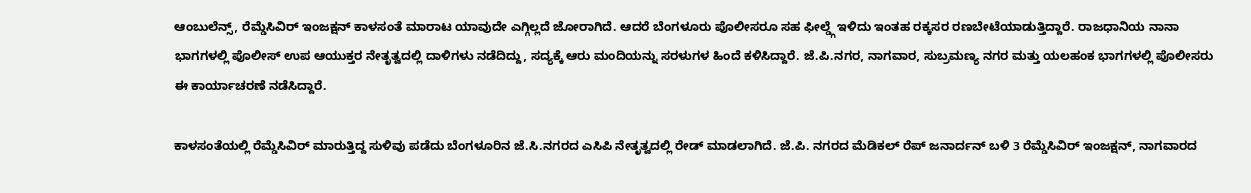ಆಂಬುಲೆನ್ಸ್, ರೆಮ್ಡೆಸಿವಿರ್ ಇಂಜಕ್ಷನ್ ಕಾಳಸಂತೆ ಮಾರಾಟ ಯಾವುದೇ ಎಗ್ಗಿಲ್ಲದೆ ಜೋರಾಗಿದೆ. ಆದರೆ ಬೆಂಗಳೂರು ಪೊಲೀಸರೂ ಸಹ ಫೀಲ್ಡ್ಗೆ ಇಳಿದು ಇಂತಹ ರಕ್ಕಸರ ರಣಬೇಟೆಯಾಡುತ್ತಿದ್ದಾರೆ. ರಾಜಧಾನಿಯ ನಾನಾ ಭಾಗಗಳಲ್ಲಿ ಪೊಲೀಸ್ ಉಪ ಆಯುಕ್ತರ ನೇತೃತ್ವದಲ್ಲಿ ದಾಳಿಗಳು ನಡೆದಿದ್ದು, ಸದ್ಯಕ್ಕೆ ಆರು ಮಂದಿಯನ್ನು ಸರಳುಗಳ ಹಿಂದೆ ಕಳಿಸಿದ್ದಾರೆ. ಜೆ.ಪಿ.ನಗರ, ನಾಗವಾರ, ಸುಬ್ರಮಣ್ಯ ನಗರ ಮತ್ತು ಯಲಹಂಕ ಭಾಗಗಳಲ್ಲಿ ಪೊಲೀಸರು ಈ ಕಾರ್ಯಾಚರಣೆ ನಡೆಸಿದ್ದಾರೆ.

ಕಾಳಸಂತೆಯಲ್ಲಿ ರೆಮ್ಡೆಸಿವಿರ್ ಮಾರುತ್ತಿದ್ದ ಸುಳಿವು ಪಡೆದು ಬೆಂಗಳೂರಿನ ಜೆ.ಸಿ.ನಗರದ ಎಸಿಪಿ ನೇತೃತ್ವದಲ್ಲಿ ರೇಡ್ ಮಾಡಲಾಗಿದೆ. ಜೆ.ಪಿ. ನಗರದ ಮೆಡಿಕಲ್ ರೆಪ್ ಜನಾರ್ದನ್ ಬಳಿ 3 ರೆಮ್ಡೆಸಿವಿರ್ ಇಂಜಕ್ಷನ್, ನಾಗವಾರದ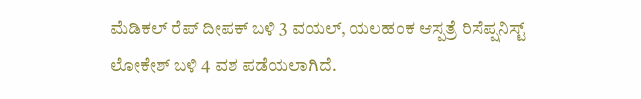ಮೆಡಿಕಲ್ ರೆಪ್ ದೀಪಕ್ ಬಳಿ 3 ವಯಲ್, ಯಲಹಂಕ ಆಸ್ಪತ್ರೆ ರಿಸೆಪ್ಷನಿಸ್ಟ್ ಲೋಕೇಶ್ ಬಳಿ 4 ವಶ ಪಡೆಯಲಾಗಿದೆ.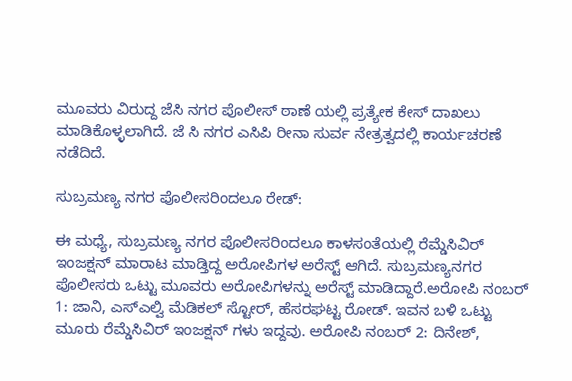ಮೂವರು ವಿರುದ್ದ ಜೆಸಿ ನಗರ ಪೊಲೀಸ್ ಠಾಣೆ ಯಲ್ಲಿ ಪ್ರತ್ಯೇಕ ಕೇಸ್ ದಾಖಲು ಮಾಡಿಕೊಳ್ಳಲಾಗಿದೆ. ಜೆ ಸಿ ನಗರ ಎಸಿಪಿ ರೀನಾ ಸುರ್ವ ನೇತ್ರತ್ವದಲ್ಲಿ ಕಾರ್ಯಚರಣೆ ನಡೆದಿದೆ.

ಸುಬ್ರಮಣ್ಯ ನಗರ ಪೊಲೀಸರಿಂದಲೂ ರೇಡ್:

ಈ ಮಧ್ಯೆ, ಸುಬ್ರಮಣ್ಯ ನಗರ ಪೊಲೀಸರಿಂದಲೂ ಕಾಳಸಂತೆಯಲ್ಲಿ ರೆಮ್ಡೆಸಿವಿರ್ ಇಂಜಕ್ಷನ್ ಮಾರಾಟ ಮಾಡ್ತಿದ್ದ ಅರೋಪಿಗಳ ಅರೆಸ್ಟ್ ಆಗಿದೆ. ಸುಬ್ರಮಣ್ಯನಗರ ಪೊಲೀಸರು ಒಟ್ಟು ಮೂವರು ಅರೋಪಿಗಳನ್ನು ಅರೆಸ್ಟ್ ಮಾಡಿದ್ದಾರೆ.ಅರೋಪಿ ನಂಬರ್ 1: ಜಾನಿ, ಎಸ್ಎಲ್ವಿ ಮೆಡಿಕಲ್ ಸ್ಟೋರ್, ಹೆಸರಘಟ್ಟ ರೋಡ್. ಇವನ ಬಳಿ ಒಟ್ಟು ಮೂರು ರೆಮ್ಡೆಸಿವಿರ್ ಇಂಜಕ್ಷನ್ ಗಳು ಇದ್ದವು. ಅರೋಪಿ ನಂಬರ್ 2: ದಿನೇಶ್,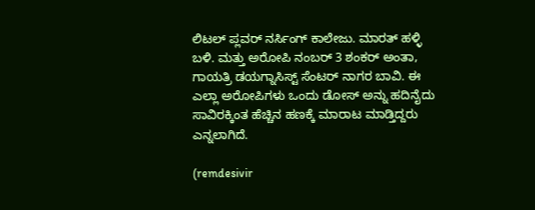ಲಿಟಲ್ ಪ್ಲವರ್ ನರ್ಸಿಂಗ್ ಕಾಲೇಜು. ಮಾರತ್ ಹಳ್ಳಿ ಬಳಿ. ಮತ್ತು ಅರೋಪಿ ನಂಬರ್ 3 ಶಂಕರ್ ಅಂತಾ, ಗಾಯತ್ರಿ ಡಯಗ್ನಾಸಿಸ್ಟ್ ಸೆಂಟರ್ ನಾಗರ ಬಾವಿ. ಈ ಎಲ್ಲಾ ಅರೋಪಿಗಳು ಒಂದು ಡೋಸ್ ಅನ್ನು ಹದಿನೈದು ಸಾವಿರಕ್ಕಿಂತ ಹೆಚ್ಚಿನ ಹಣಕ್ಕೆ ಮಾರಾಟ ಮಾಡ್ತಿದ್ದರು ಎನ್ನಲಾಗಿದೆ.

(remdesivir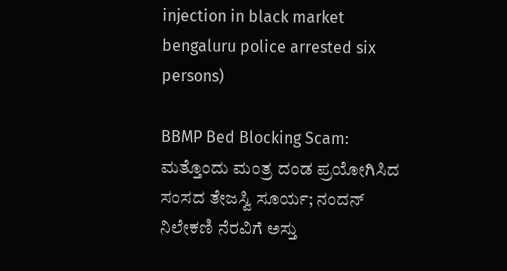injection in black market bengaluru police arrested six persons)

BBMP Bed Blocking Scam: ಮತ್ತೊಂದು ಮಂತ್ರ ದಂಡ ಪ್ರಯೋಗಿಸಿದ ಸಂಸದ ತೇಜಸ್ವಿ ಸೂರ್ಯ; ನಂದನ್ ನಿಲೇಕಣಿ ನೆರವಿಗೆ ಅಸ್ತು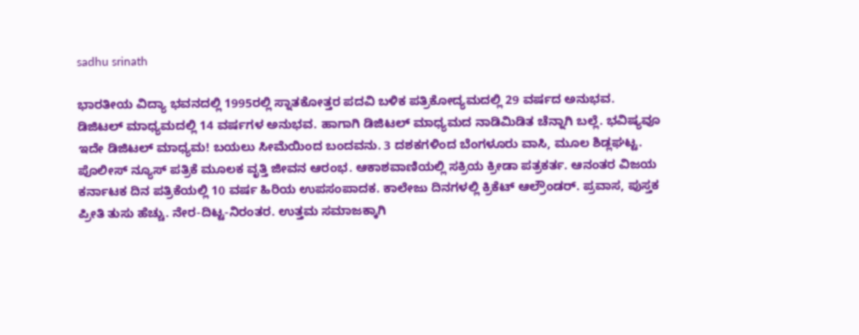sadhu srinath

ಭಾರತೀಯ ವಿದ್ಯಾ ಭವನದಲ್ಲಿ 1995ರಲ್ಲಿ ಸ್ನಾತಕೋತ್ತರ ಪದವಿ ಬಳಿಕ ಪತ್ರಿಕೋದ್ಯಮದಲ್ಲಿ 29 ವರ್ಷದ ಅನುಭವ. ಡಿಜಿಟಲ್ ಮಾಧ್ಯಮದಲ್ಲಿ 14 ವರ್ಷಗಳ ಅನುಭವ. ಹಾಗಾಗಿ ಡಿಜಿಟಲ್ ಮಾಧ್ಯಮದ ನಾಡಿಮಿಡಿತ ಚೆನ್ನಾಗಿ ಬಲ್ಲೆ. ಭವಿಷ್ಯವೂ ಇದೇ ಡಿಜಿಟಲ್ ಮಾಧ್ಯಮ! ಬಯಲು ಸೀಮೆಯಿಂದ ಬಂದವನು. 3 ದಶಕಗಳಿಂದ ಬೆಂಗಳೂರು ವಾಸಿ, ಮೂಲ ಶಿಡ್ಲಘಟ್ಟ. ಪೊಲೀಸ್ ನ್ಯೂಸ್ ಪತ್ರಿಕೆ ಮೂಲಕ ವೃತ್ತಿ ಜೀವನ ಆರಂಭ. ಆಕಾಶವಾಣಿಯಲ್ಲಿ ಸಕ್ರಿಯ ಕ್ರೀಡಾ ಪತ್ರಕರ್ತ. ಆನಂತರ ವಿಜಯ ಕರ್ನಾಟಕ ದಿನ ಪತ್ರಿಕೆಯಲ್ಲಿ 10 ವರ್ಷ ಹಿರಿಯ ಉಪಸಂಪಾದಕ. ಕಾಲೇಜು ದಿನಗಳಲ್ಲಿ ಕ್ರಿಕೆಟ್ ಆಲ್ರೌಂಡರ್. ಪ್ರವಾಸ, ಪುಸ್ತಕ ಪ್ರೀತಿ ತುಸು ಹೆಚ್ಚು. ನೇರ-ದಿಟ್ಟ-ನಿರಂತರ. ಉತ್ತಮ ಸಮಾಜಕ್ಕಾಗಿ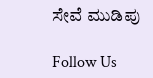ಸೇವೆ ಮುಡಿಪು

Follow Us